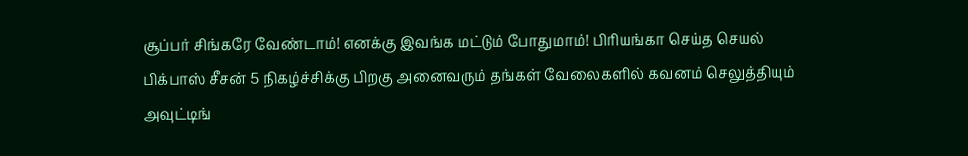சூப்பர் சிங்கரே வேண்டாம்! எனக்கு இவங்க மட்டும் போதுமாம்! பிரியங்கா செய்த செயல்
பிக்பாஸ் சீசன் 5 நிகழ்ச்சிக்கு பிறகு அனைவரும் தங்கள் வேலைகளில் கவனம் செலுத்தியும் அவுட்டிங்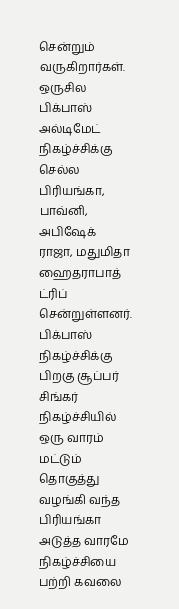சென்றும் வருகிறார்கள். ஒருசில பிக்பாஸ் அல்டிமேட் நிகழ்ச்சிக்கு செல்ல பிரியங்கா, பாவ்னி, அபிஷேக் ராஜா, மதுமிதா ஹைதராபாத் ட்ரிப் சென்றுள்ளனர்.
பிக்பாஸ் நிகழ்ச்சிக்கு பிறகு சூப்பர் சிங்கர் நிகழ்ச்சியில் ஒரு வாரம் மட்டும் தொகுத்து வழங்கி வந்த பிரியங்கா அடுத்த வாரமே நிகழ்ச்சியை பற்றி கவலை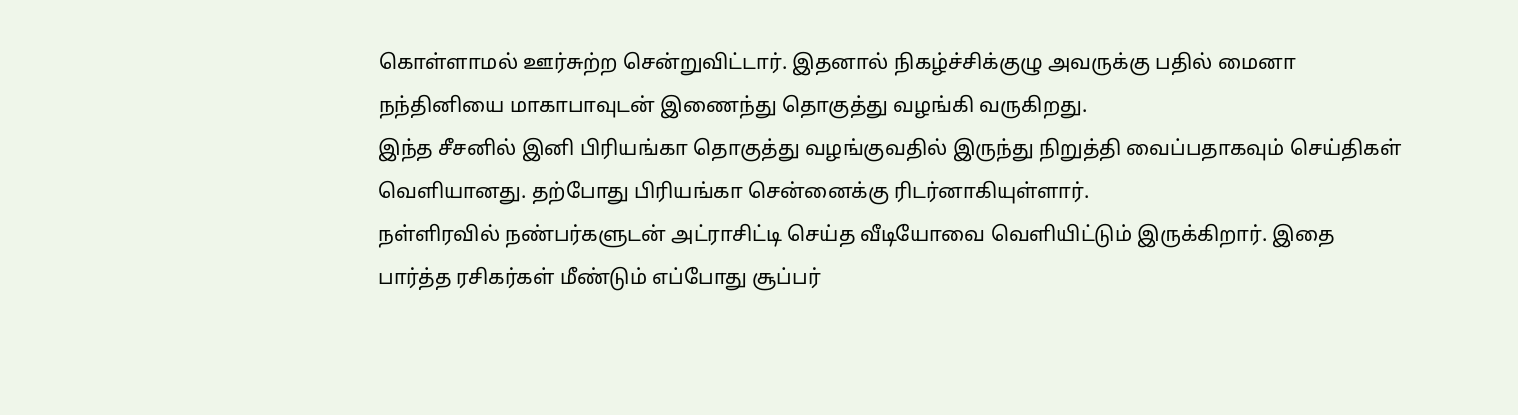கொள்ளாமல் ஊர்சுற்ற சென்றுவிட்டார். இதனால் நிகழ்ச்சிக்குழு அவருக்கு பதில் மைனா நந்தினியை மாகாபாவுடன் இணைந்து தொகுத்து வழங்கி வருகிறது.
இந்த சீசனில் இனி பிரியங்கா தொகுத்து வழங்குவதில் இருந்து நிறுத்தி வைப்பதாகவும் செய்திகள் வெளியானது. தற்போது பிரியங்கா சென்னைக்கு ரிடர்னாகியுள்ளார்.
நள்ளிரவில் நண்பர்களுடன் அட்ராசிட்டி செய்த வீடியோவை வெளியிட்டும் இருக்கிறார். இதை பார்த்த ரசிகர்கள் மீண்டும் எப்போது சூப்பர்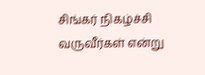சிங்கர் நிகழ்ச்சி வருவீர்கள் என்று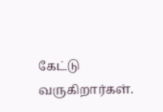கேட்டு வருகிறார்கள்.